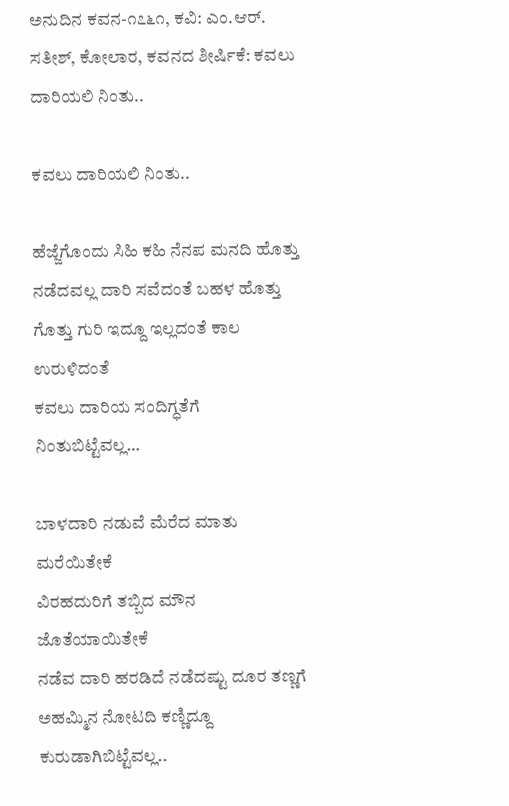ಅನುದಿನ‌ ಕವನ-೧೭೬೧, ಕವಿ: ಎಂ.ಆರ್. ಸತೀಶ್, ಕೋಲಾರ, ಕವನದ ಶೀರ್ಷಿಕೆ: ಕವಲು ದಾರಿಯಲಿ ನಿಂತು..

ಕವಲು ದಾರಿಯಲಿ ನಿಂತು..

ಹೆಜ್ಜೆಗೊಂದು ಸಿಹಿ ಕಹಿ ನೆನಪ ಮನದಿ ಹೊತ್ತು
ನಡೆದವಲ್ಲ ದಾರಿ ಸವೆದಂತೆ ಬಹಳ ಹೊತ್ತು
ಗೊತ್ತು ಗುರಿ ಇದ್ದೂ ಇಲ್ಲದಂತೆ ಕಾಲ ಉರುಳಿದಂತೆ
ಕವಲು ದಾರಿಯ ಸಂದಿಗ್ಧತೆಗೆ ನಿಂತುಬಿಟ್ಟೆವಲ್ಲ…

ಬಾಳದಾರಿ ನಡುವೆ ಮೆರೆದ ಮಾತು ಮರೆಯಿತೇಕೆ
ವಿರಹದುರಿಗೆ ತಬ್ಬಿದ ಮೌನ ಜೊತೆಯಾಯಿತೇಕೆ
ನಡೆವ ದಾರಿ ಹರಡಿದೆ ನಡೆದಷ್ಟು ದೂರ ತಣ್ಣಗೆ
ಅಹಮ್ಮಿನ ನೋಟದಿ ಕಣ್ಣಿದ್ದೂ ಕುರುಡಾಗಿಬಿಟ್ಟೆವಲ್ಲ..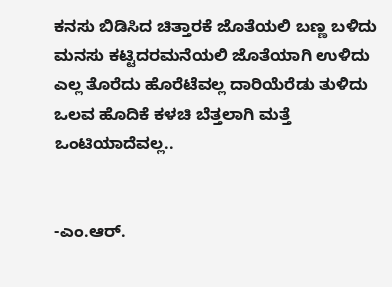ಕನಸು ಬಿಡಿಸಿದ ಚಿತ್ತಾರಕೆ ಜೊತೆಯಲಿ ಬಣ್ಣ ಬಳಿದು
ಮನಸು ಕಟ್ಟಿದರಮನೆಯಲಿ ಜೊತೆಯಾಗಿ ಉಳಿದು
ಎಲ್ಲ ತೊರೆದು ಹೊರೆಟೆವಲ್ಲ ದಾರಿಯೆರೆಡು ತುಳಿದು
ಒಲವ ಹೊದಿಕೆ ಕಳಚಿ ಬೆತ್ತಲಾಗಿ ಮತ್ತೆ ಒಂಟಿಯಾದೆವಲ್ಲ..


-ಎಂ.ಆರ್.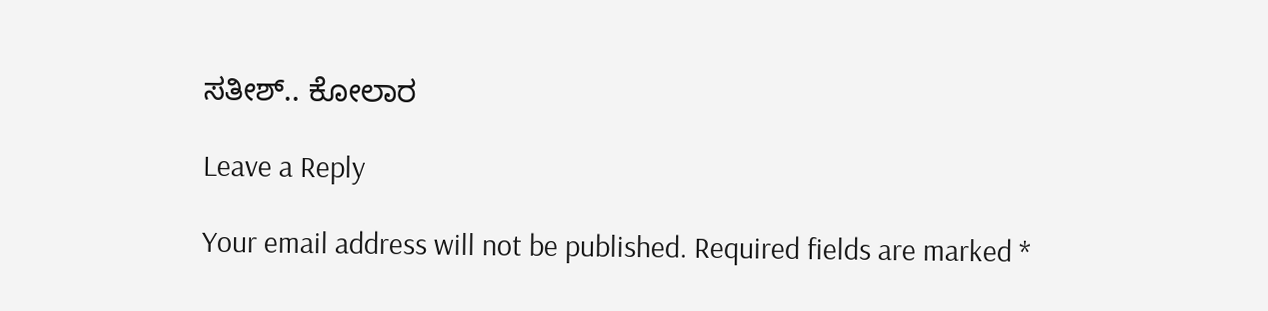ಸತೀಶ್.. ಕೋಲಾರ

Leave a Reply

Your email address will not be published. Required fields are marked *